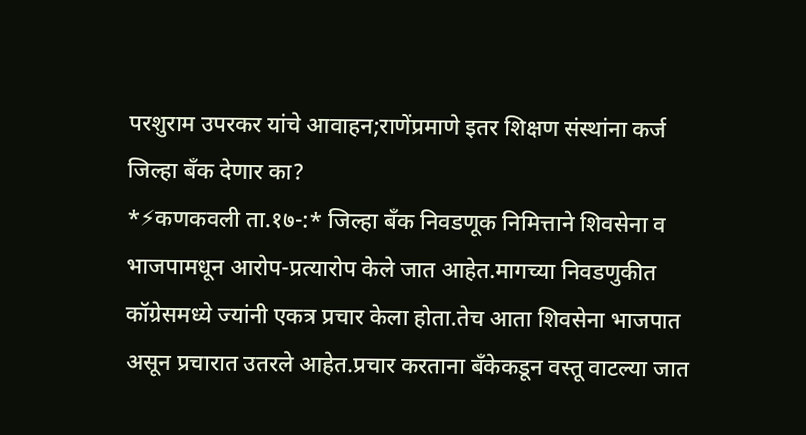परशुराम उपरकर यांचे आवाहन;राणेंप्रमाणे इतर शिक्षण संस्थांना कर्ज जिल्हा बँक देणार का?
*⚡कणकवली ता.१७-:* जिल्हा बँक निवडणूक निमित्ताने शिवसेना व भाजपामधून आरोप-प्रत्यारोप केले जात आहेत.मागच्या निवडणुकीत कॉग्रेसमध्ये ज्यांनी एकत्र प्रचार केला होता.तेच आता शिवसेना भाजपात असून प्रचारात उतरले आहेत.प्रचार करताना बँकेकडून वस्तू वाटल्या जात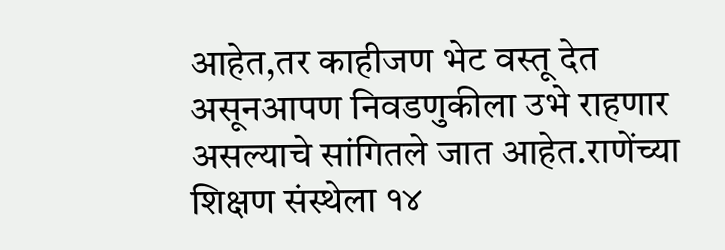आहेत,तर काहीजण भेट वस्तू देत असूनआपण निवडणुकीला उभे राहणार असल्याचे सांगितले जात आहेत.राणेंच्या शिक्षण संस्थेला १४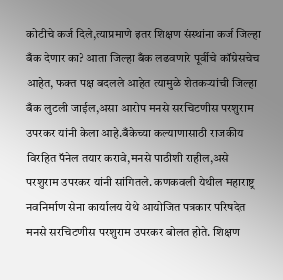कोटीचे कर्ज दिले,त्याप्रमाणे इतर शिक्षण संस्थांना कर्ज जिल्हा बँक देणार का? आता जिल्हा बँक लढवणारे पूर्वीचे कॉग्रेसचेच आहेत, फक्त पक्ष बदलले आहेत त्यामुळे शेतकऱ्यांची जिल्हा बँक लुटली जाईल,असा आरोप मनसे सरचिटणीस परशुराम उपरकर यांनी केला आहे.बँकेच्या कल्याणासाठी राजकीय विरहित पॅनेल तयार करावे,मनसे पाठीशी राहील,असे परशुराम उपरकर यांनी सांगितले. कणकवली येथील महाराष्ट्र नवनिर्माण सेना कार्यालय येथे आयोजित पत्रकार परिषदेत मनसे सरचिटणीस परशुराम उपरकर बोलत होते. शिक्षण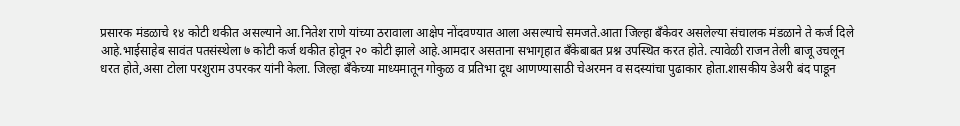प्रसारक मंडळाचे १४ कोटी थकीत असल्याने आ.नितेश राणे यांच्या ठरावाला आक्षेप नोंदवण्यात आला असल्याचे समजते.आता जिल्हा बँकेवर असलेल्या संचालक मंडळाने ते कर्ज दिले आहे.भाईसाहेब सावंत पतसंस्थेला ७ कोटी कर्ज थकीत होवून २० कोटी झाले आहे.आमदार असताना सभागृहात बँकेबाबत प्रश्न उपस्थित करत होते. त्यावेळी राजन तेली बाजू उचलून धरत होते,असा टोला परशुराम उपरकर यांनी केला. जिल्हा बँकेच्या माध्यमातून गोकुळ व प्रतिभा दूध आणण्यासाठी चेअरमन व सदस्यांचा पुढाकार होता.शासकीय डेअरी बंद पाडून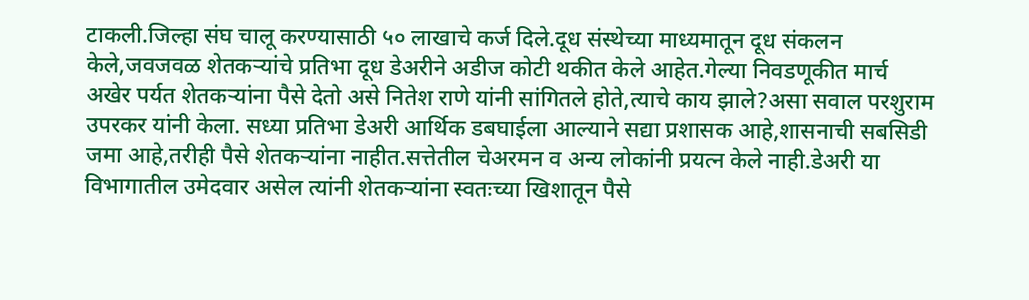टाकली.जिल्हा संघ चालू करण्यासाठी ५० लाखाचे कर्ज दिले.दूध संस्थेच्या माध्यमातून दूध संकलन केले,जवजवळ शेतकऱ्यांचे प्रतिभा दूध डेअरीने अडीज कोटी थकीत केले आहेत.गेल्या निवडणूकीत मार्च अखेर पर्यत शेतकऱ्यांना पैसे देतो असे नितेश राणे यांनी सांगितले होते,त्याचे काय झाले?असा सवाल परशुराम उपरकर यांनी केला. सध्या प्रतिभा डेअरी आर्थिक डबघाईला आल्याने सद्या प्रशासक आहे,शासनाची सबसिडी जमा आहे,तरीही पैसे शेतकऱ्यांना नाहीत.सत्तेतील चेअरमन व अन्य लोकांनी प्रयत्न केले नाही.डेअरी या विभागातील उमेदवार असेल त्यांनी शेतकऱ्यांना स्वतःच्या खिशातून पैसे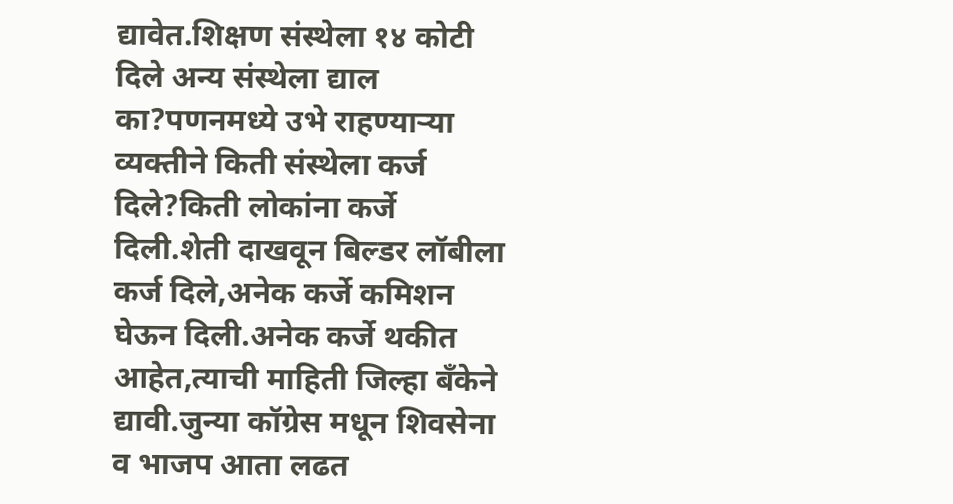द्यावेत.शिक्षण संस्थेला १४ कोटी दिले अन्य संस्थेला द्याल का?पणनमध्ये उभे राहण्याऱ्या व्यक्तीने किती संस्थेला कर्ज दिले?किती लोकांना कर्जे दिली.शेती दाखवून बिल्डर लॉबीला कर्ज दिले,अनेक कर्जे कमिशन घेऊन दिली.अनेक कर्जे थकीत आहेत,त्याची माहिती जिल्हा बँकेने द्यावी.जुन्या कॉग्रेस मधून शिवसेना व भाजप आता लढत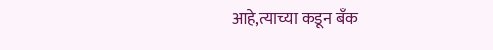आहे,त्याच्या कडून बँक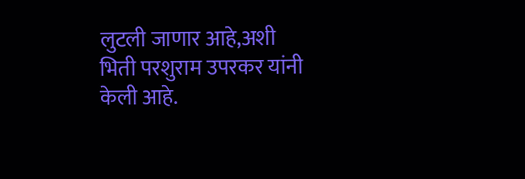लुटली जाणार आहे,अशी भिती परशुराम उपरकर यांनी केली आहे.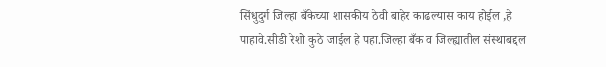सिंधुदुर्ग जिल्हा बँकेच्या शासकीय ठेवी बाहेर काढल्यास काय होईल ,हे पाहावे.सीडी रेशो कुठे जाईल हे पहा.जिल्हा बँक व जिल्ह्यातील संस्थाबद्दल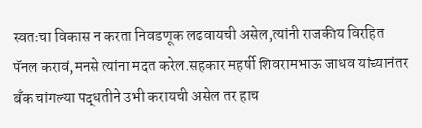स्वतःचा विकास न करता निवडणूक लढवायची असेल,त्यांनी राजकीय विरहित पॅनल करावं,मनसे त्यांना मदत करेल.सहकार महर्षी शिवरामभाऊ जाधव यांच्यानंतर बँक चांगल्या पद्धतीने उभी करायची असेल तर हाच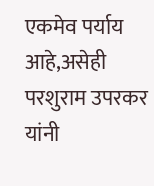एकमेव पर्याय आहे,असेही परशुराम उपरकर यांनी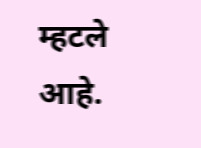म्हटले आहे.